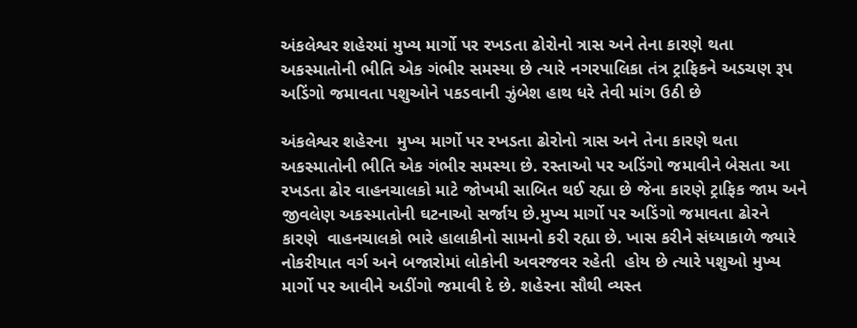અંકલેશ્વર શહેરમાં મુખ્ય માર્ગો પર રખડતા ઢોરોનો ત્રાસ અને તેના કારણે થતા અકસ્માતોની ભીતિ એક ગંભીર સમસ્યા છે ત્યારે નગરપાલિકા તંત્ર ટ્રાફિકને અડચણ રૂપ અડિંગો જમાવતા પશુઓને પકડવાની ઝુંબેશ હાથ ધરે તેવી માંગ ઉઠી છે

અંકલેશ્વર શહેરના  મુખ્ય માર્ગો પર રખડતા ઢોરોનો ત્રાસ અને તેના કારણે થતા અકસ્માતોની ભીતિ એક ગંભીર સમસ્યા છે. રસ્તાઓ પર અડિંગો જમાવીને બેસતા આ રખડતા ઢોર વાહનચાલકો માટે જોખમી સાબિત થઈ રહ્યા છે જેના કારણે ટ્રાફિક જામ અને જીવલેણ અકસ્માતોની ઘટનાઓ સર્જાય છે.મુખ્ય માર્ગો પર અડિંગો જમાવતા ઢોરને કારણે  વાહનચાલકો ભારે હાલાકીનો સામનો કરી રહ્યા છે. ખાસ કરીને સંધ્યાકાળે જ્યારે નોકરીયાત વર્ગ અને બજારોમાં લોકોની અવરજવર રહેતી  હોય છે ત્યારે પશુઓ મુખ્ય માર્ગો પર આવીને અડીંગો જમાવી દે છે. શહેરના સૌથી વ્યસ્ત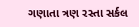ગણાતા ત્રણ રસ્તા સર્કલ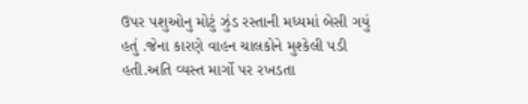ઉપર પશુઓનુ મોટું ઝુંડ રસ્તાની મધ્યમાં બેસી ગયું હતું .જેના કારણે વાહન ચાલકોને મુશ્કેલી પડી હતી.અતિ વ્યસ્ત માર્ગો પર રખડતા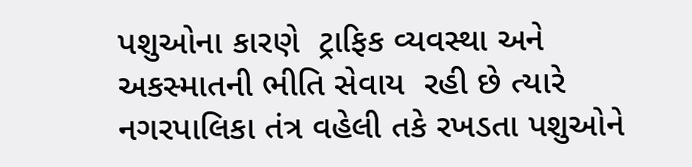પશુઓના કારણે  ટ્રાફિક વ્યવસ્થા અને અકસ્માતની ભીતિ સેવાય  રહી છે ત્યારે નગરપાલિકા તંત્ર વહેલી તકે રખડતા પશુઓને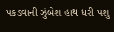પકડવાની ઝુંબેશ હાથ ધરી પશુ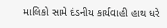માલિકો સામે દંડનીય કાર્યવાહી હાથ ધરે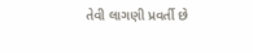તેવી લાગણી પ્રવર્તી છે